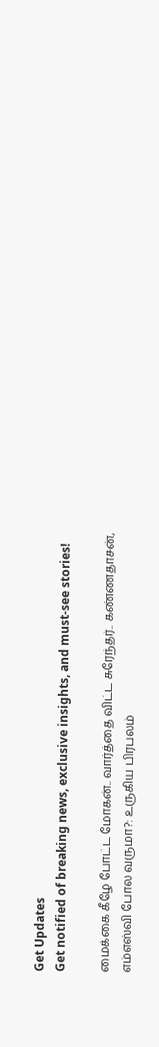Get Updates
Get notified of breaking news, exclusive insights, and must-see stories!

மைக்கை கீழே போட்ட மோகன்.. வார்த்தை விட்ட சுரேந்தர்.. கண்ணதாசன், எம்எஸ்வி போல வருமா?: உருகிய பிரபலம்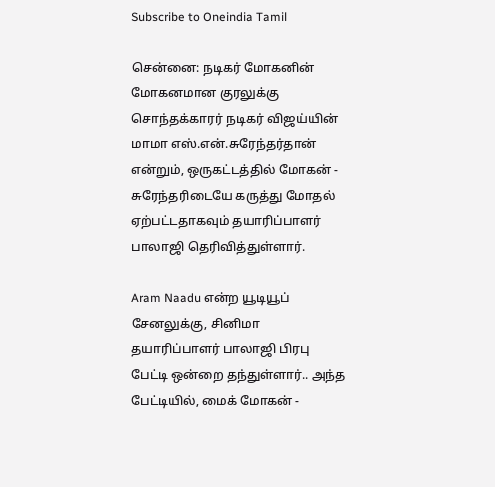Subscribe to Oneindia Tamil

சென்னை: நடிகர் மோகனின் மோகனமான குரலுக்கு சொந்தக்காரர் நடிகர் விஜய்யின் மாமா எஸ்.என்.சுரேந்தர்தான் என்றும், ஒருகட்டத்தில் மோகன் - சுரேந்தரிடையே கருத்து மோதல் ஏற்பட்டதாகவும் தயாரிப்பாளர் பாலாஜி தெரிவித்துள்ளார்.

Aram Naadu என்ற யூடியூப் சேனலுக்கு, சினிமா தயாரிப்பாளர் பாலாஜி பிரபு பேட்டி ஒன்றை தந்துள்ளார்.. அந்த பேட்டியில், மைக் மோகன் -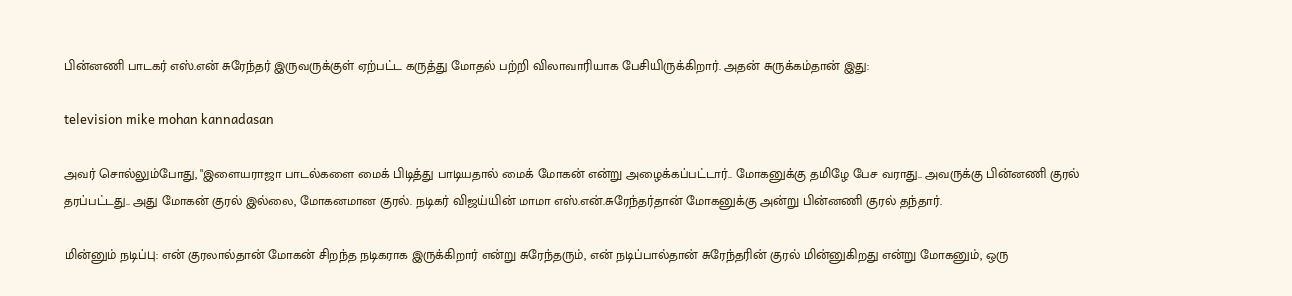பின்னணி பாடகர் எஸ்.என் சுரேந்தர் இருவருக்குள் ஏற்பட்ட கருத்து மோதல் பற்றி விலாவாரியாக பேசியிருக்கிறார். அதன் சுருக்கம்தான் இது:

television mike mohan kannadasan

அவர் சொல்லும்போது, "இளையராஜா பாடல்களை மைக் பிடித்து பாடியதால் மைக் மோகன் என்று அழைக்கப்பட்டார்.. மோகனுக்கு தமிழே பேச வராது.. அவருக்கு பின்னணி குரல் தரப்பட்டது.. அது மோகன் குரல் இல்லை, மோகனமான குரல். நடிகர் விஜய்யின் மாமா எஸ்.என்.சுரேந்தர்தான் மோகனுக்கு அன்று பின்னணி குரல் தந்தார்.

மின்னும் நடிப்பு: என் குரலால்தான் மோகன் சிறந்த நடிகராக இருக்கிறார் என்று சுரேந்தரும், என் நடிப்பால்தான் சுரேந்தரின் குரல் மின்னுகிறது என்று மோகனும், ஒரு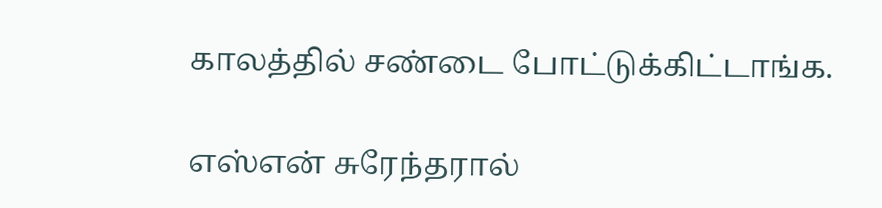காலத்தில் சண்டை போட்டுக்கிட்டாங்க.

எஸ்என் சுரேந்தரால்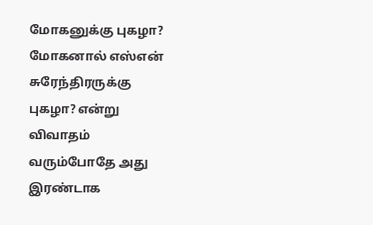மோகனுக்கு புகழா? மோகனால் எஸ்என் சுரேந்திரருக்கு புகழா? என்று விவாதம் வரும்போதே அது இரண்டாக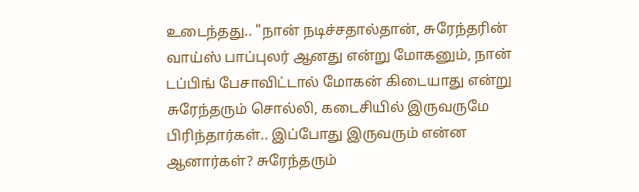உடைந்தது.. "நான் நடிச்சதால்தான், சுரேந்தரின் வாய்ஸ் பாப்புலர் ஆனது என்று மோகனும், நான் டப்பிங் பேசாவிட்டால் மோகன் கிடையாது என்று சுரேந்தரும் சொல்லி, கடைசியில் இருவருமே பிரிந்தார்கள்.. இப்போது இருவரும் என்ன ஆனார்கள்? சுரேந்தரும்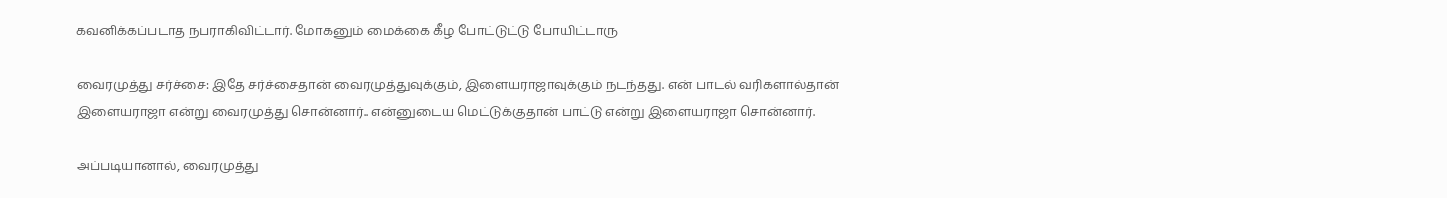கவனிக்கப்படாத நபராகிவிட்டார். மோகனும் மைக்கை கீழ போட்டுட்டு போயிட்டாரு

வைரமுத்து சர்ச்சை: இதே சர்ச்சைதான் வைரமுத்துவுக்கும், இளையராஜாவுக்கும் நடந்தது. என் பாடல் வரிகளால்தான் இளையராஜா என்று வைரமுத்து சொன்னார்.. என்னுடைய மெட்டுக்குதான் பாட்டு என்று இளையராஜா சொன்னார்.

அப்படியானால், வைரமுத்து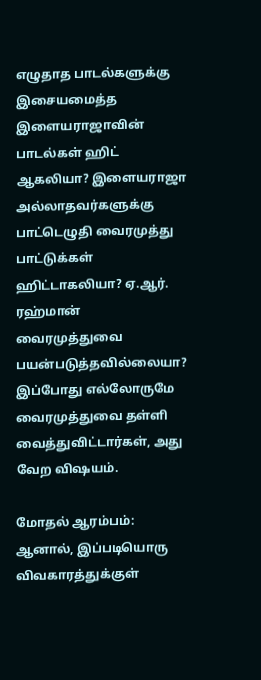எழுதாத பாடல்களுக்கு இசையமைத்த இளையராஜாவின் பாடல்கள் ஹிட் ஆகலியா? இளையராஜா அல்லாதவர்களுக்கு பாட்டெழுதி வைரமுத்து பாட்டுக்கள் ஹிட்டாகலியா? ஏ.ஆர். ரஹ்மான் வைரமுத்துவை பயன்படுத்தவில்லையா? இப்போது எல்லோருமே வைரமுத்துவை தள்ளி வைத்துவிட்டார்கள், அது வேற விஷயம்.

மோதல் ஆரம்பம்: ஆனால், இப்படியொரு விவகாரத்துக்குள்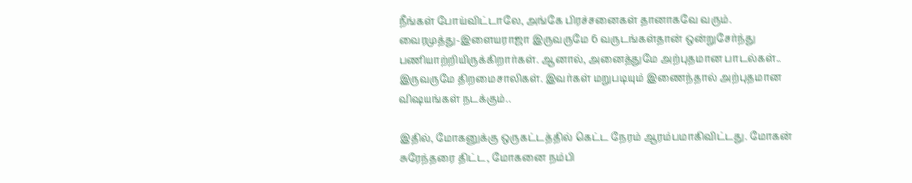நீங்கள் போய்விட்டாலே, அங்கே பிரச்சனைகள் தானாகவே வரும். வைரமுத்து-இளையராஜா இருவருமே 6 வருடங்கள்தான் ஒன்றுசேர்ந்து பணியாற்றியிருக்கிறார்கள். ஆனால், அனைத்துமே அற்புதமான பாடல்கள்.. இருவருமே திறமைசாலிகள். இவர்கள் மறுபடியும் இணைந்தால் அற்புதமான விஷயங்கள் நடக்கும்..

இதில், மோகனுக்கு ஒருகட்டத்தில் கெட்ட நேரம் ஆரம்பமாகிவிட்டது. மோகன் சுரேந்தரை திட்ட, மோகனை நம்பி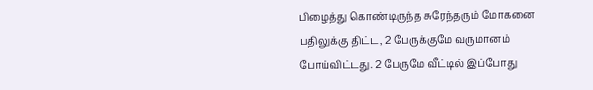பிழைத்து கொண்டிருந்த சுரேந்தரும் மோகனை பதிலுக்கு திட்ட, 2 பேருக்குமே வருமானம் போய்விட்டது. 2 பேருமே வீட்டில் இப்போது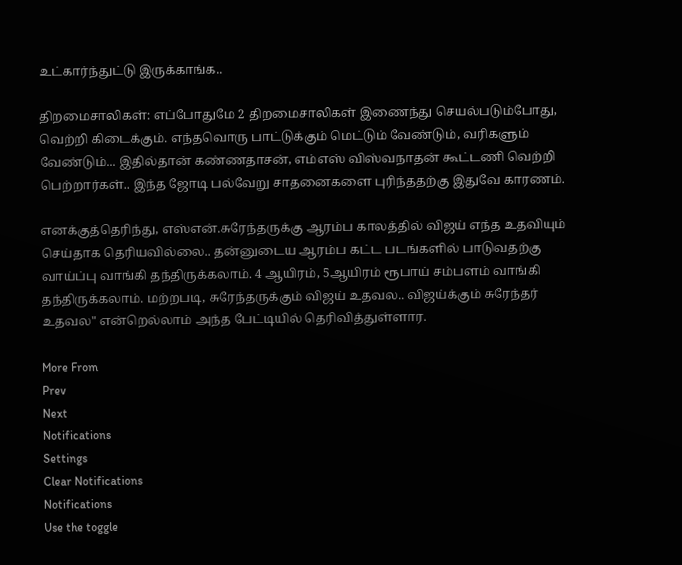உட்கார்ந்துட்டு இருக்காங்க..

திறமைசாலிகள்: எப்போதுமே 2 திறமைசாலிகள் இணைந்து செயல்படும்போது, வெற்றி கிடைக்கும். எந்தவொரு பாட்டுக்கும் மெட்டும் வேண்டும், வரிகளும் வேண்டும்... இதில்தான் கண்ணதாசன், எம்எஸ் விஸ்வநாதன் கூட்டணி வெற்றி பெற்றார்கள்.. இந்த ஜோடி பல்வேறு சாதனைகளை புரிந்ததற்கு இதுவே காரணம்.

எனக்குத்தெரிந்து, எஸ்என்.சுரேந்தருக்கு ஆரம்ப காலத்தில் விஜய் எந்த உதவியும் செய்தாக தெரியவில்லை.. தன்னுடைய ஆரம்ப கட்ட படங்களில் பாடுவதற்கு வாய்ப்பு வாங்கி தந்திருக்கலாம். 4 ஆயிரம், 5ஆயிரம் ரூபாய் சம்பளம் வாங்கி தந்திருக்கலாம். மற்றபடி, சுரேந்தருக்கும் விஜய் உதவல.. விஜய்க்கும் சுரேந்தர் உதவல" என்றெல்லாம் அந்த பேட்டியில் தெரிவித்துள்ளார.

More From
Prev
Next
Notifications
Settings
Clear Notifications
Notifications
Use the toggle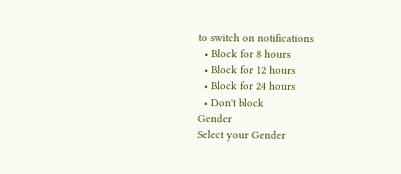to switch on notifications
  • Block for 8 hours
  • Block for 12 hours
  • Block for 24 hours
  • Don't block
Gender
Select your Gender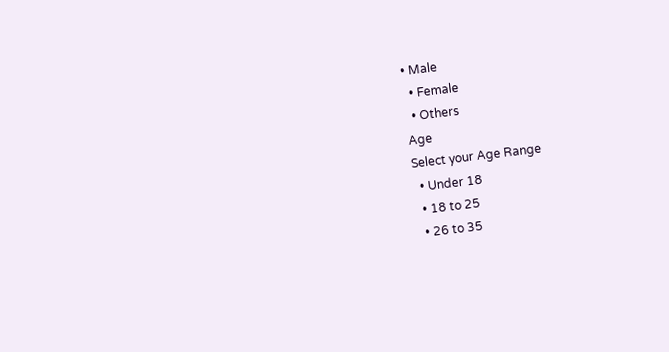• Male
  • Female
  • Others
Age
Select your Age Range
  • Under 18
  • 18 to 25
  • 26 to 35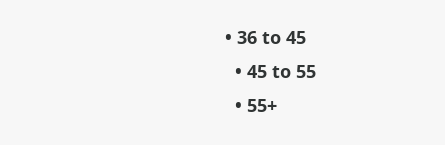• 36 to 45
  • 45 to 55
  • 55+